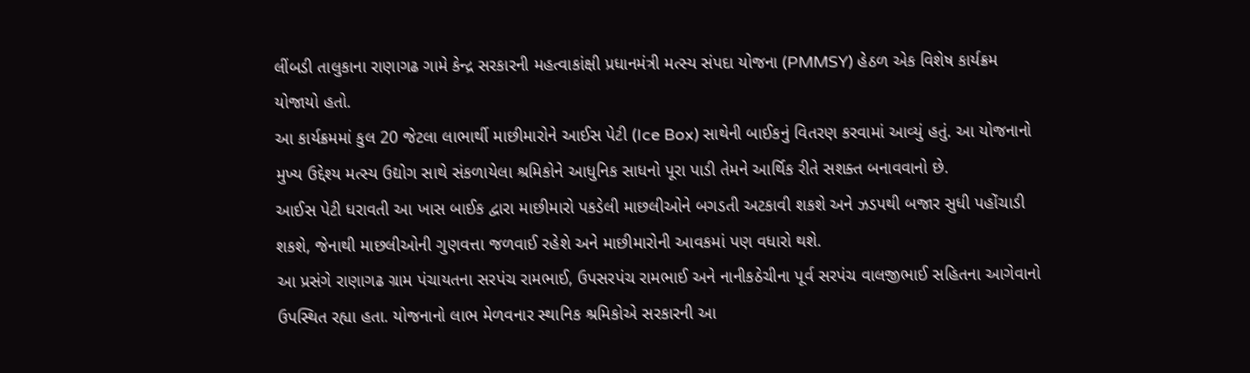લીંબડી તાલુકાના રાણાગઢ ગામે કેન્દ્ર સરકારની મહત્વાકાંક્ષી પ્રધાનમંત્રી મત્સ્ય સંપદા યોજના (PMMSY) હેઠળ એક વિશેષ કાર્યક્રમ યોજાયો હતો.
આ કાર્યક્રમમાં કુલ 20 જેટલા લાભાર્થી માછીમારોને આઈસ પેટી (Ice Box) સાથેની બાઈકનું વિતરણ કરવામાં આવ્યું હતું. આ યોજનાનો મુખ્ય ઉદ્દેશ્ય મત્સ્ય ઉદ્યોગ સાથે સંકળાયેલા શ્રમિકોને આધુનિક સાધનો પૂરા પાડી તેમને આર્થિક રીતે સશક્ત બનાવવાનો છે.
આઈસ પેટી ધરાવતી આ ખાસ બાઈક દ્વારા માછીમારો પકડેલી માછલીઓને બગડતી અટકાવી શકશે અને ઝડપથી બજાર સુધી પહોંચાડી શકશે, જેનાથી માછલીઓની ગુણવત્તા જળવાઈ રહેશે અને માછીમારોની આવકમાં પણ વધારો થશે.
આ પ્રસંગે રાણાગઢ ગ્રામ પંચાયતના સરપંચ રામભાઈ, ઉપસરપંચ રામભાઈ અને નાનીકઠેચીના પૂર્વ સરપંચ વાલજીભાઈ સહિતના આગેવાનો ઉપસ્થિત રહ્યા હતા. યોજનાનો લાભ મેળવનાર સ્થાનિક શ્રમિકોએ સરકારની આ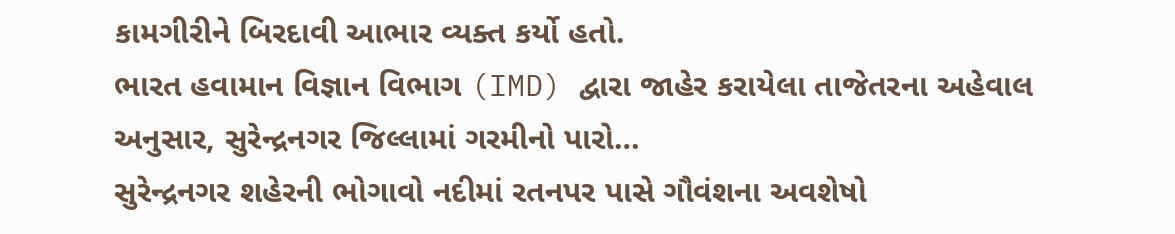કામગીરીને બિરદાવી આભાર વ્યક્ત કર્યો હતો.
ભારત હવામાન વિજ્ઞાન વિભાગ (IMD) દ્વારા જાહેર કરાયેલા તાજેતરના અહેવાલ અનુસાર, સુરેન્દ્રનગર જિલ્લામાં ગરમીનો પારો…
સુરેન્દ્રનગર શહેરની ભોગાવો નદીમાં રતનપર પાસે ગૌવંશના અવશેષો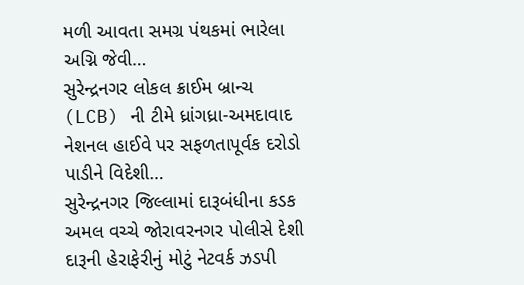મળી આવતા સમગ્ર પંથકમાં ભારેલા અગ્નિ જેવી…
સુરેન્દ્રનગર લોકલ ક્રાઈમ બ્રાન્ચ (LCB) ની ટીમે ધ્રાંગધ્રા-અમદાવાદ નેશનલ હાઈવે પર સફળતાપૂર્વક દરોડો પાડીને વિદેશી…
સુરેન્દ્રનગર જિલ્લામાં દારૂબંધીના કડક અમલ વચ્ચે જોરાવરનગર પોલીસે દેશી દારૂની હેરાફેરીનું મોટું નેટવર્ક ઝડપી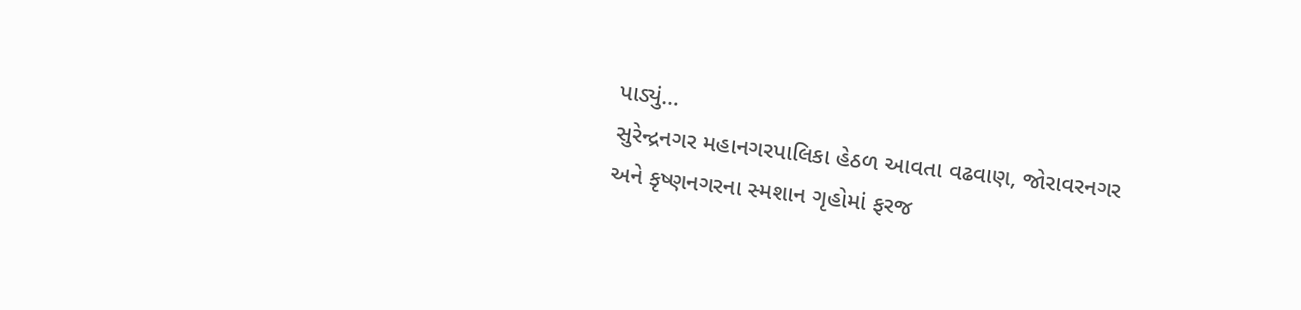પાડ્યું…
સુરેન્દ્રનગર મહાનગરપાલિકા હેઠળ આવતા વઢવાણ, જોરાવરનગર અને કૃષ્ણનગરના સ્મશાન ગૃહોમાં ફરજ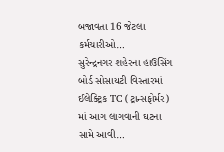બજાવતા 16 જેટલા કર્મચારીઓ…
સુરેન્દ્રનગર શહેરના હાઉસિંગ બોર્ડ સોસાયટી વિસ્તારમાં ઈલેક્ટ્રિક TC (ટ્રાન્સફોર્મર) માં આગ લાગવાની ઘટના સામે આવી…